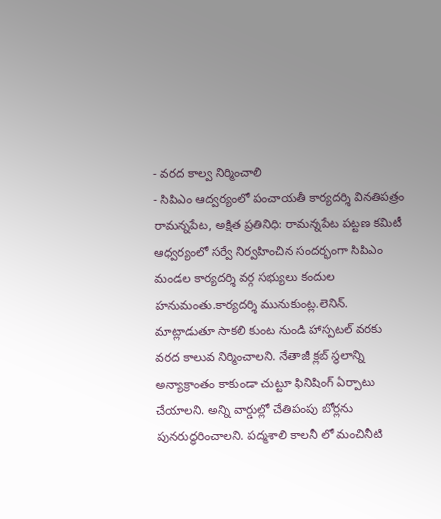- వరద కాల్వ నిర్మించాలి
- సిపిఎం ఆద్వర్యంలో పంచాయతీ కార్యదర్శి వినతిపత్రం
రామన్నపేట, అక్షిత ప్రతినిధి: రామన్నపేట పట్టణ కమిటీ ఆధ్వర్యంలో సర్వే నిర్వహించిన సందర్భంగా సిపిఎం మండల కార్యదర్శి వర్గ సభ్యులు కందుల హనుమంతు.కార్యదర్శి మునుకుంట్ల.లెనిన్. మాట్లాడుతూ సాకలి కుంట నుండి హాస్పటల్ వరకు వరద కాలువ నిర్మించాలని. నేతాజీ క్లబ్ స్థలాన్ని అన్యాక్రాంతం కాకుండా చుట్టూ ఫినిషింగ్ ఏర్పాటు చేయాలని. అన్ని వార్డుల్లో చేతిపంపు బోర్లను పునరుద్ధరించాలని. పద్మశాలి కాలనీ లో మంచినీటి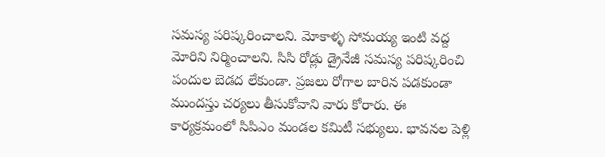సమస్య పరిష్కరించాలని. మోకాళ్ళ సోమయ్య ఇంటి వద్ద మోరిని నిర్మించాలని. సిసి రోడ్లు డ్రైనేజీ సమస్య పరిష్కరించి పందుల బెడద లేకుండా. ప్రజలు రోగాల బారిన పడకుండా ముందస్తు చర్యలు తీసుకోవాని వారు కోరారు. ఈ కార్యక్రమంలో సిపిఎం మండల కమిటీ సభ్యులు. భావనల పెళ్లి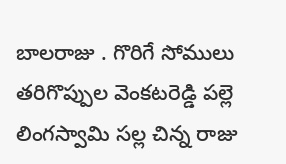బాలరాజు . గొరిగే సోములు తరిగొప్పుల వెంకటరెడ్డి పల్లె లింగస్వామి సల్ల చిన్న రాజు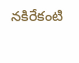నకిరేకంటి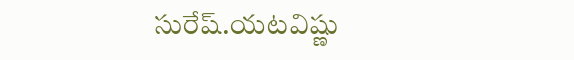సురేష్.యటవిష్ణు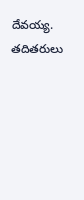దేవయ్య. తదితరులు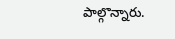పాల్గొన్నారు.